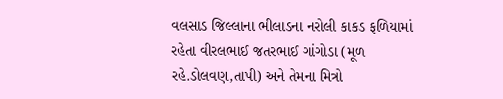વલસાડ જિલ્લાના ભીલાડના નરોલી કાકડ ફળિયામાં રહેતા વીરલભાઈ જતરભાઈ ગાંગોડા (મૂળ રહે.ડોલવણ,તાપી) અને તેમના મિત્રો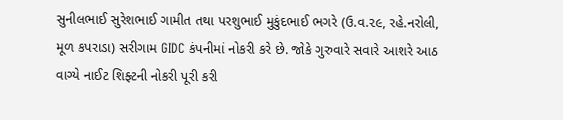સુનીલભાઈ સુરેશભાઈ ગામીત તથા પરશુભાઈ મુકુંદભાઈ ભગરે (ઉ.વ.૨૯, રહે.નરોલી, મૂળ કપરાડા) સરીગામ GIDC કંપનીમાં નોકરી કરે છે. જોકે ગુરુવારે સવારે આશરે આઠ વાગ્યે નાઈટ શિફ્ટની નોકરી પૂરી કરી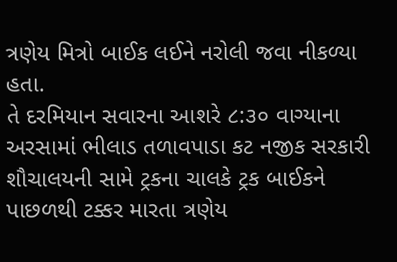ત્રણેય મિત્રો બાઈક લઈને નરોલી જવા નીકળ્યા હતા.
તે દરમિયાન સવારના આશરે ૮:૩૦ વાગ્યાના અરસામાં ભીલાડ તળાવપાડા કટ નજીક સરકારી શૌચાલયની સામે ટ્રકના ચાલકે ટ્રક બાઈકને પાછળથી ટક્કર મારતા ત્રણેય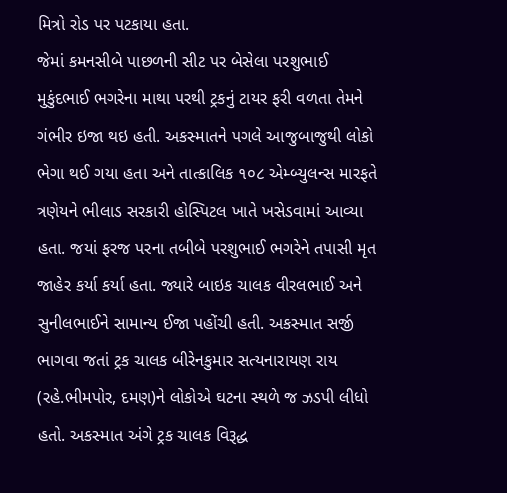મિત્રો રોડ પર પટકાયા હતા.
જેમાં કમનસીબે પાછળની સીટ પર બેસેલા પરશુભાઈ મુકુંદભાઈ ભગરેના માથા પરથી ટ્રકનું ટાયર ફરી વળતા તેમને ગંભીર ઇજા થઇ હતી. અકસ્માતને પગલે આજુબાજુથી લોકો ભેગા થઈ ગયા હતા અને તાત્કાલિક ૧૦૮ એમ્બ્યુલન્સ મારફતે ત્રણેયને ભીલાડ સરકારી હોસ્પિટલ ખાતે ખસેડવામાં આવ્યા હતા. જયાં ફરજ પરના તબીબે પરશુભાઈ ભગરેને તપાસી મૃત જાહેર કર્યા કર્યા હતા. જ્યારે બાઇક ચાલક વીરલભાઈ અને સુનીલભાઈને સામાન્ય ઈજા પહોંચી હતી. અકસ્માત સર્જી ભાગવા જતાં ટ્રક ચાલક બીરેનકુમાર સત્યનારાયણ રાય (રહે.ભીમપોર, દમણ)ને લોકોએ ઘટના સ્થળે જ ઝડપી લીધો હતો. અકસ્માત અંગે ટ્રક ચાલક વિરૂદ્ધ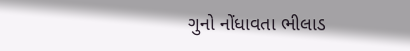ગુનો નોંધાવતા ભીલાડ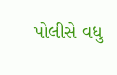પોલીસે વધુ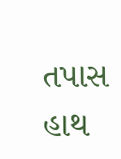તપાસ હાથ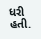ધરી હતી.